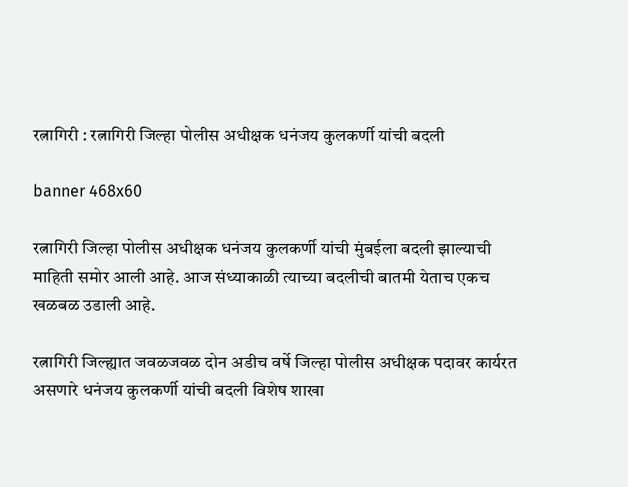रत्नागिरी : रत्नागिरी जिल्हा पोलीस अधीक्षक धनंजय कुलकर्णी यांची बदली

banner 468x60

रत्नागिरी जिल्हा पोलीस अधीक्षक धनंजय कुलकर्णी यांची मुंबईला बदली झाल्याची माहिती समोर आली आहे. आज संध्याकाळी त्याच्या बदलीची बातमी येताच एकच खळबळ उडाली आहे.

रत्नागिरी जिल्ह्यात जवळजवळ दोन अडीच वर्षे जिल्हा पोलीस अधीक्षक पदावर कार्यरत असणारे धनंजय कुलकर्णी यांची बदली विशेष शाखा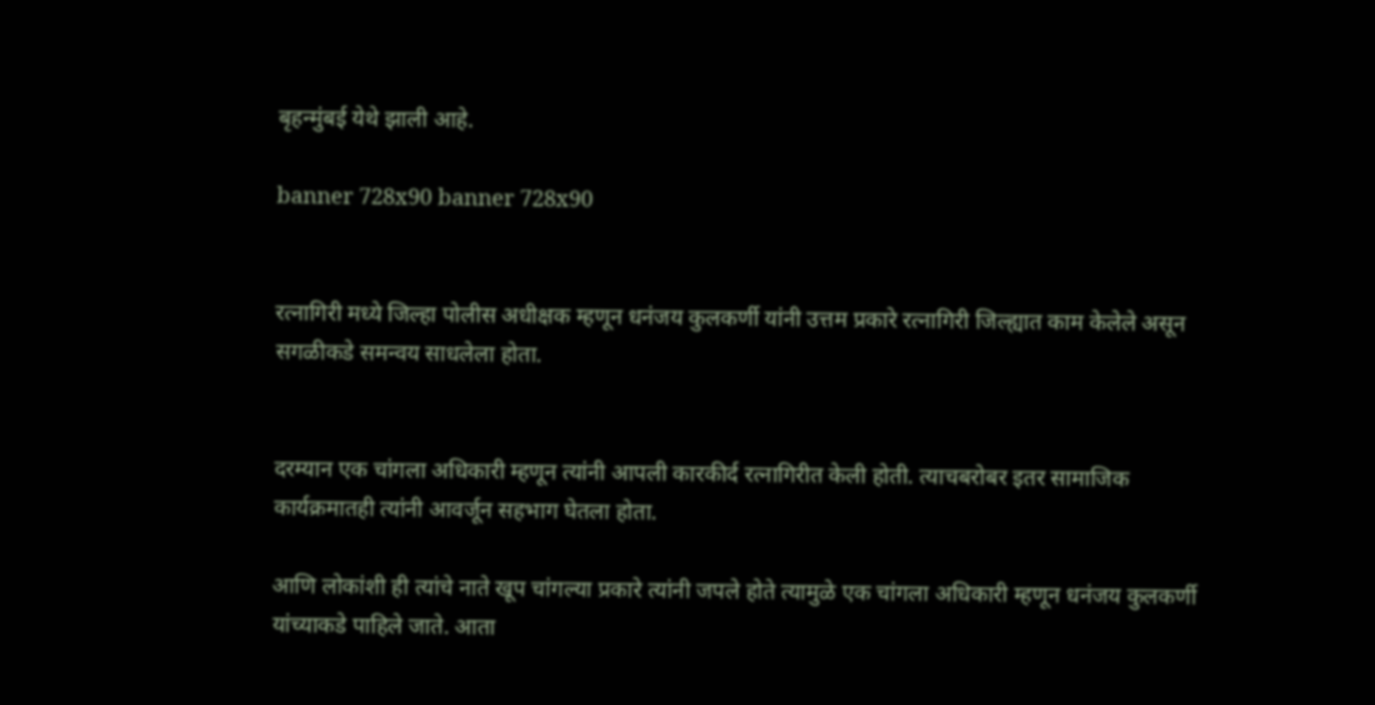बृहन्मुंबई येथे झाली आहे.

banner 728x90 banner 728x90


रत्नागिरी मध्ये जिल्हा पोलीस अधीक्षक म्हणून धनंजय कुलकर्णी यांनी उत्तम प्रकारे रत्नागिरी जिल्ह्यात काम केलेले असून सगळीकडे समन्वय साधलेला होता.


दरम्यान एक चांगला अधिकारी म्हणून त्यांनी आपली कारकीर्द रत्नागिरीत केली होती. त्याचबरोबर इतर सामाजिक कार्यक्रमातही त्यांनी आवर्जून सहभाग घेतला होता.

आणि लोकांशी ही त्यांचे नाते खूप चांगल्या प्रकारे त्यांनी जपले होते त्यामुळे एक चांगला अधिकारी म्हणून धनंजय कुलकर्णी यांच्याकडे पाहिले जाते. आता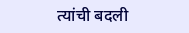त्यांची बदली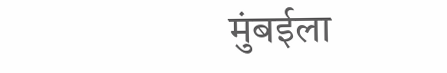मुंबईला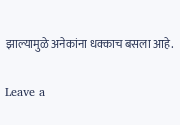झाल्यामुळे अनेकांना धक्काच बसला आहे.

Leave a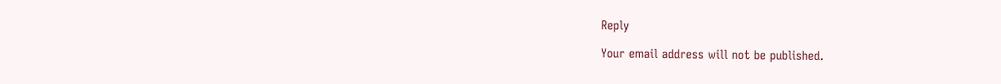Reply

Your email address will not be published.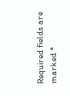Required fields are marked *